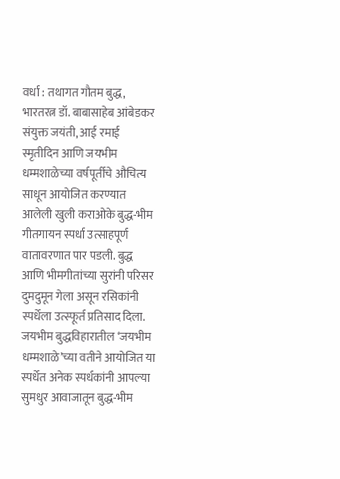वर्धा : तथागत गौतम बुद्ध, भारतरत्न डॉ. बाबासाहेब आंबेडकर संयुक्त जयंती, आई रमाई स्मृतीदिन आणि जयभीम धम्मशाळेच्या वर्षपूर्तीचे औचित्य साधून आयोजित करण्यात आलेली खुली कराओके बुद्ध-भीम गीतगायन स्पर्धा उत्साहपूर्ण वातावरणात पार पडली. बुद्ध आणि भीमगीतांच्या सुरांनी परिसर दुमदुमून गेला असून रसिकांनी स्पर्धेला उत्स्फूर्त प्रतिसाद दिला.
जयभीम बुद्धविहारातील ‘जयभीम धम्मशाळे’च्या वतीने आयोजित या स्पर्धेत अनेक स्पर्धकांनी आपल्या सुमधुर आवाजातून बुद्ध-भीम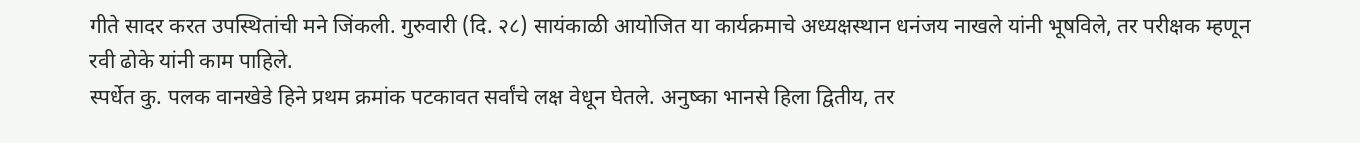गीते सादर करत उपस्थितांची मने जिंकली. गुरुवारी (दि. २८) सायंकाळी आयोजित या कार्यक्रमाचे अध्यक्षस्थान धनंजय नाखले यांनी भूषविले, तर परीक्षक म्हणून रवी ढोके यांनी काम पाहिले.
स्पर्धेत कु. पलक वानखेडे हिने प्रथम क्रमांक पटकावत सर्वांचे लक्ष वेधून घेतले. अनुष्का भानसे हिला द्वितीय, तर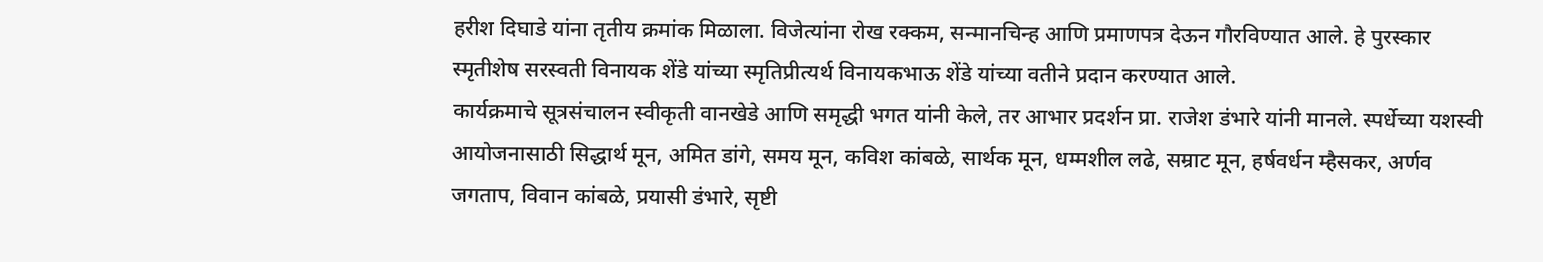हरीश दिघाडे यांना तृतीय क्रमांक मिळाला. विजेत्यांना रोख रक्कम, सन्मानचिन्ह आणि प्रमाणपत्र देऊन गौरविण्यात आले. हे पुरस्कार स्मृतीशेष सरस्वती विनायक शेंडे यांच्या स्मृतिप्रीत्यर्थ विनायकभाऊ शेंडे यांच्या वतीने प्रदान करण्यात आले.
कार्यक्रमाचे सूत्रसंचालन स्वीकृती वानखेडे आणि समृद्धी भगत यांनी केले, तर आभार प्रदर्शन प्रा. राजेश डंभारे यांनी मानले. स्पर्धेच्या यशस्वी आयोजनासाठी सिद्धार्थ मून, अमित डांगे, समय मून, कविश कांबळे, सार्थक मून, धम्मशील लढे, सम्राट मून, हर्षवर्धन म्हैसकर, अर्णव जगताप, विवान कांबळे, प्रयासी डंभारे, सृष्टी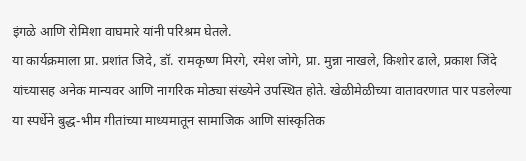इंगळे आणि रोमिशा वाघमारे यांनी परिश्रम घेतले.
या कार्यक्रमाला प्रा. प्रशांत जिदे, डॉ. रामकृष्ण मिरगे, रमेश जोगे, प्रा. मुन्ना नाखले, किशोर ढाले, प्रकाश जिंदे यांच्यासह अनेक मान्यवर आणि नागरिक मोठ्या संख्येने उपस्थित होते. खेळीमेळीच्या वातावरणात पार पडलेल्या या स्पर्धेने बुद्ध-भीम गीतांच्या माध्यमातून सामाजिक आणि सांस्कृतिक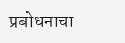प्रबोधनाचा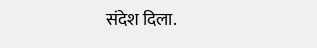संदेश दिला.